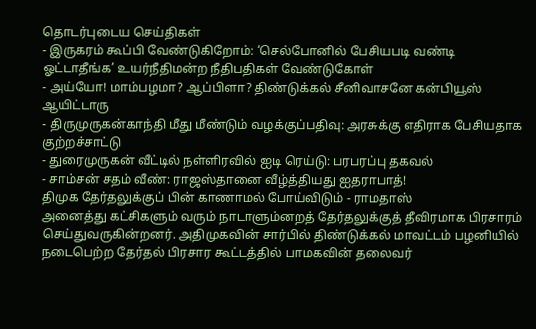தொடர்புடைய செய்திகள்
- இருகரம் கூப்பி வேண்டுகிறோம்: ‘செல்போனில் பேசியபடி வண்டி ஓட்டாதீங்க’ உயர்நீதிமன்ற நீதிபதிகள் வேண்டுகோள்
- அய்யோ! மாம்பழமா? ஆப்பிளா? திண்டுக்கல் சீனிவாசனே கன்பியூஸ் ஆயிட்டாரு
- திருமுருகன்காந்தி மீது மீண்டும் வழக்குப்பதிவு: அரசுக்கு எதிராக பேசியதாக குற்றச்சாட்டு
- துரைமுருகன் வீட்டில் நள்ளிரவில் ஐடி ரெய்டு: பரபரப்பு தகவல்
- சாம்சன் சதம் வீண்: ராஜஸ்தானை வீழ்த்தியது ஐதராபாத்!
திமுக தேர்தலுக்குப் பின் காணாமல் போய்விடும் - ராமதாஸ்
அனைத்து கட்சிகளும் வரும் நாடாளும்னறத் தேர்தலுக்குத் தீவிரமாக பிரசாரம் செய்துவருகின்றனர். அதிமுகவின் சார்பில் திண்டுக்கல் மாவட்டம் பழனியில் நடைபெற்ற தேர்தல் பிரசார கூட்டத்தில் பாமகவின் தலைவர்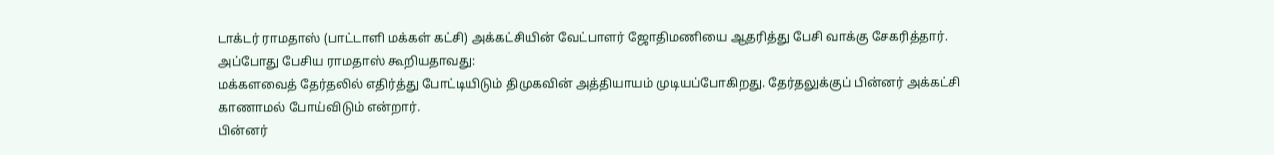டாக்டர் ராமதாஸ் (பாட்டாளி மக்கள் கட்சி) அக்கட்சியின் வேட்பாளர் ஜோதிமணியை ஆதரித்து பேசி வாக்கு சேகரித்தார்.
அப்போது பேசிய ராமதாஸ் கூறியதாவது:
மக்களவைத் தேர்தலில் எதிர்த்து போட்டியிடும் திமுகவின் அத்தியாயம் முடியப்போகிறது. தேர்தலுக்குப் பின்னர் அக்கட்சி காணாமல் போய்விடும் என்றார்.
பின்னர்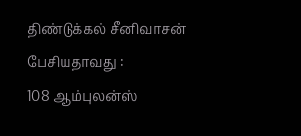திண்டுக்கல் சீனிவாசன் பேசியதாவது :
108 ஆம்புலன்ஸ்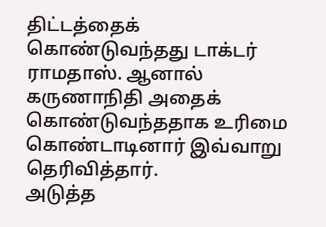திட்டத்தைக் கொண்டுவந்தது டாக்டர் ராமதாஸ். ஆனால் கருணாநிதி அதைக் கொண்டுவந்ததாக உரிமை கொண்டாடினார் இவ்வாறு தெரிவித்தார்.
அடுத்த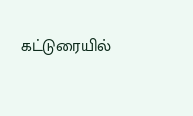கட்டுரையில்